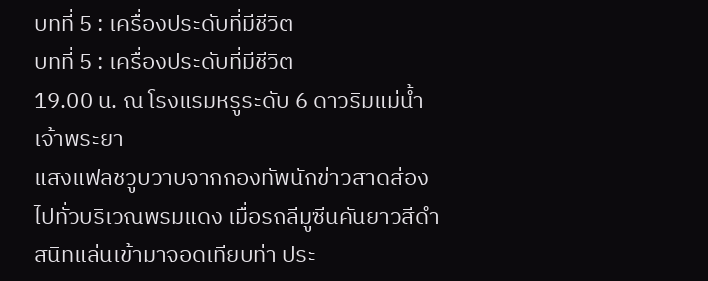บทที่ 5 : เครื่องประดับที่มีชีวิต
บทที่ 5 : เครื่องประดับที่มีชีวิต
19.00 น. ณ โรงแรมหรูระดับ 6 ดาวริมแม่น้ำเจ้าพระยา
แสงแฟลชวูบวาบจากกองทัพนักข่าวสาดส่องไปทั่วบริเวณพรมแดง เมื่อรถลีมูซีนคันยาวสีดำสนิทแล่นเข้ามาจอดเทียบท่า ประ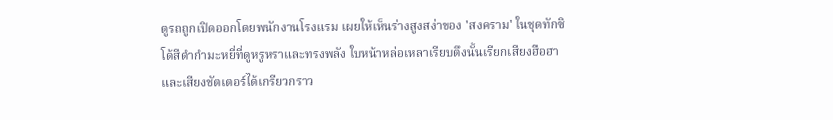ตูรถถูกเปิดออกโดยพนักงานโรงแรม เผยให้เห็นร่างสูงสง่าของ 'สงคราม' ในชุดทักซิโด้สีดำกำมะหยี่ที่ดูหรูหราและทรงพลัง ใบหน้าหล่อเหลาเรียบตึงนั้นเรียกเสียงฮือฮาและเสียงชัตเตอร์ได้เกรียวกราว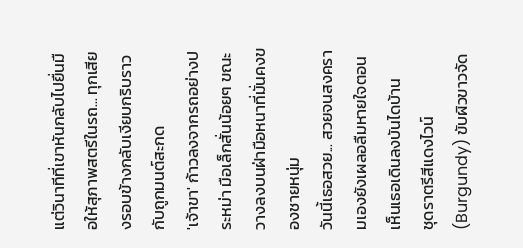แต่วินาทีที่เขาหันกลับไปยื่นมือให้สุภาพสตรีในรถ... ทุกเสียงรอบข้างกลับเงียบกริบราวกับถูกมนต์สะกด
'เจ้าขา' ก้าวลงจากรถอย่างประหม่า มือเล็กสั่นน้อยๆ ขณะวางลงบนฝ่ามือหนาที่มั่นคงของชายหนุ่ม
วันนี้เธอสวย... สวยจนสงครามเองยังเผลอลืมหายใจตอนเห็นเธอเดินลงบันไดบ้าน
ชุดราตรีสีแดงไวน์ (Burgundy) ขับผิวขาวจัด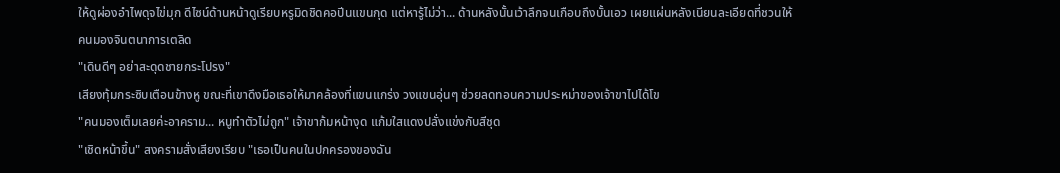ให้ดูผ่องอำไพดุจไข่มุก ดีไซน์ด้านหน้าดูเรียบหรูมิดชิดคอปีนแขนกุด แต่หารู้ไม่ว่า... ด้านหลังนั้นเว้าลึกจนเกือบถึงบั้นเอว เผยแผ่นหลังเนียนละเอียดที่ชวนให้คนมองจินตนาการเตลิด
"เดินดีๆ อย่าสะดุดชายกระโปรง"
เสียงทุ้มกระซิบเตือนข้างหู ขณะที่เขาดึงมือเธอให้มาคล้องที่แขนแกร่ง วงแขนอุ่นๆ ช่วยลดทอนความประหม่าของเจ้าขาไปได้โข
"คนมองเต็มเลยค่ะอาคราม... หนูทำตัวไม่ถูก" เจ้าขาก้มหน้างุด แก้มใสแดงปลั่งแข่งกับสีชุด
"เชิดหน้าขึ้น" สงครามสั่งเสียงเรียบ "เธอเป็นคนในปกครองของฉัน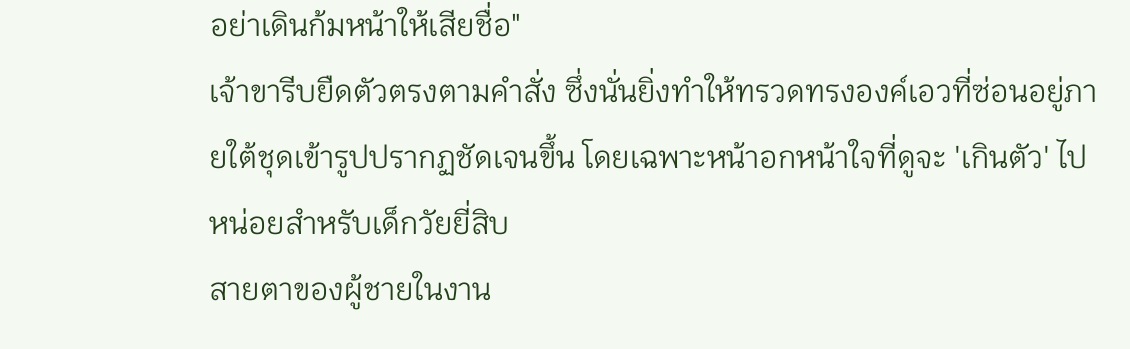อย่าเดินก้มหน้าให้เสียชื่อ"
เจ้าขารีบยืดตัวตรงตามคำสั่ง ซึ่งนั่นยิ่งทำให้ทรวดทรงองค์เอวที่ซ่อนอยู่ภายใต้ชุดเข้ารูปปรากฏชัดเจนขึ้น โดยเฉพาะหน้าอกหน้าใจที่ดูจะ 'เกินตัว' ไปหน่อยสำหรับเด็กวัยยี่สิบ
สายตาของผู้ชายในงาน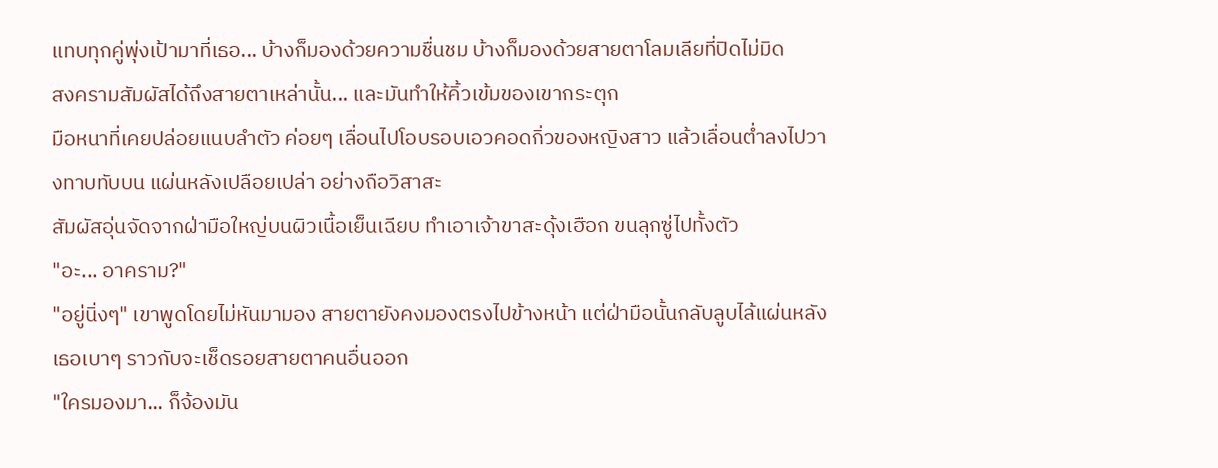แทบทุกคู่พุ่งเป้ามาที่เธอ... บ้างก็มองด้วยความชื่นชม บ้างก็มองด้วยสายตาโลมเลียที่ปิดไม่มิด
สงครามสัมผัสได้ถึงสายตาเหล่านั้น... และมันทำให้คิ้วเข้มของเขากระตุก
มือหนาที่เคยปล่อยแนบลำตัว ค่อยๆ เลื่อนไปโอบรอบเอวคอดกิ่วของหญิงสาว แล้วเลื่อนต่ำลงไปวางทาบทับบน แผ่นหลังเปลือยเปล่า อย่างถือวิสาสะ
สัมผัสอุ่นจัดจากฝ่ามือใหญ่บนผิวเนื้อเย็นเฉียบ ทำเอาเจ้าขาสะดุ้งเฮือก ขนลุกซู่ไปทั้งตัว
"อะ... อาคราม?"
"อยู่นิ่งๆ" เขาพูดโดยไม่หันมามอง สายตายังคงมองตรงไปข้างหน้า แต่ฝ่ามือนั้นกลับลูบไล้แผ่นหลังเธอเบาๆ ราวกับจะเช็ดรอยสายตาคนอื่นออก
"ใครมองมา... ก็จ้องมัน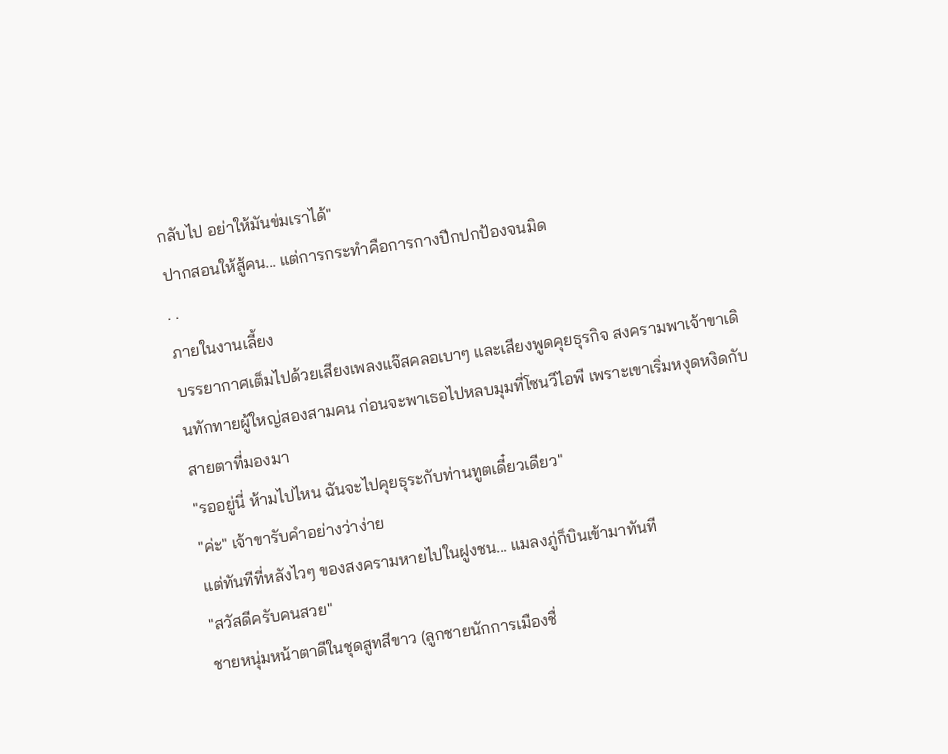กลับไป อย่าให้มันข่มเราได้"
ปากสอนให้สู้คน... แต่การกระทำคือการกางปีกปกป้องจนมิด
. .
ภายในงานเลี้ยง
บรรยากาศเต็มไปด้วยเสียงเพลงแจ๊สคลอเบาๆ และเสียงพูดคุยธุรกิจ สงครามพาเจ้าขาเดินทักทายผู้ใหญ่สองสามคน ก่อนจะพาเธอไปหลบมุมที่โซนวีไอพี เพราะเขาเริ่มหงุดหงิดกับสายตาที่มองมา
"รออยู่นี่ ห้ามไปไหน ฉันจะไปคุยธุระกับท่านทูตเดี๋ยวเดียว"
"ค่ะ" เจ้าขารับคำอย่างว่าง่าย
แต่ทันทีที่หลังไวๆ ของสงครามหายไปในฝูงชน... แมลงภู่ก็บินเข้ามาทันที
"สวัสดีครับคนสวย"
ชายหนุ่มหน้าตาดีในชุดสูทสีขาว (ลูกชายนักการเมืองชื่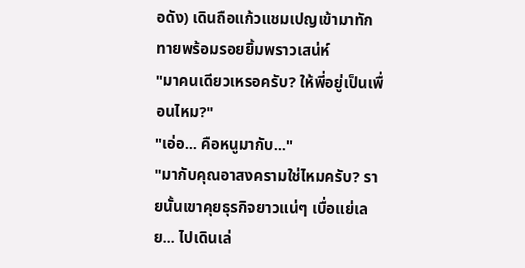อดัง) เดินถือแก้วแชมเปญเข้ามาทักทายพร้อมรอยยิ้มพราวเสน่ห์
"มาคนเดียวเหรอครับ? ให้พี่อยู่เป็นเพื่อนไหม?"
"เอ่อ... คือหนูมากับ..."
"มากับคุณอาสงครามใช่ไหมครับ? รายนั้นเขาคุยธุรกิจยาวแน่ๆ เบื่อแย่เลย... ไปเดินเล่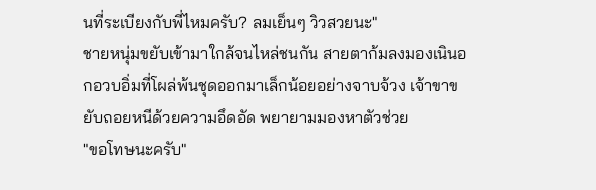นที่ระเบียงกับพี่ไหมครับ? ลมเย็นๆ วิวสวยนะ"
ชายหนุ่มขยับเข้ามาใกล้จนไหล่ชนกัน สายตาก้มลงมองเนินอกอวบอิ่มที่โผล่พ้นชุดออกมาเล็กน้อยอย่างจาบจ้วง เจ้าขาขยับถอยหนีด้วยความอึดอัด พยายามมองหาตัวช่วย
"ขอโทษนะครับ"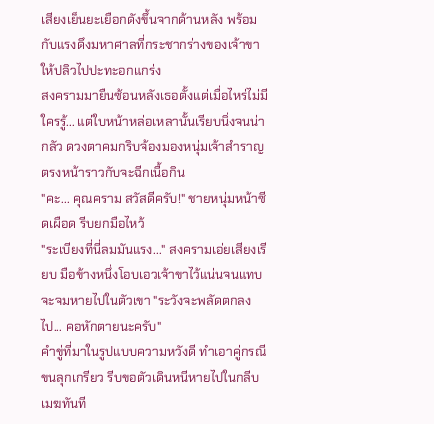เสียงเย็นยะเยือกดังขึ้นจากด้านหลัง พร้อมกับแรงดึงมหาศาลที่กระชากร่างของเจ้าขาให้ปลิวไปปะทะอกแกร่ง
สงครามมายืนซ้อนหลังเธอตั้งแต่เมื่อไหร่ไม่มีใครรู้... แต่ใบหน้าหล่อเหลานั้นเรียบนิ่งจนน่ากลัว ดวงตาคมกริบจ้องมองหนุ่มเจ้าสำราญตรงหน้าราวกับจะฉีกเนื้อกิน
"คะ... คุณคราม สวัสดีครับ!" ชายหนุ่มหน้าซีดเผือด รีบยกมือไหว้
"ระเบียงที่นี่ลมมันแรง..." สงครามเอ่ยเสียงเรียบ มือข้างหนึ่งโอบเอวเจ้าขาไว้แน่นจนแทบจะจมหายไปในตัวเขา "ระวังจะพลัดตกลงไป... คอหักตายนะครับ"
คำขู่ที่มาในรูปแบบความหวังดี ทำเอาคู่กรณีขนลุกเกรียว รีบขอตัวเดินหนีหายไปในกลีบเมฆทันที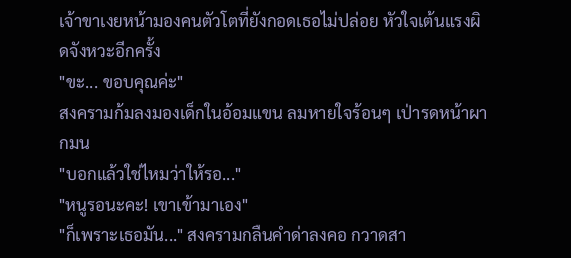เจ้าขาเงยหน้ามองคนตัวโตที่ยังกอดเธอไม่ปล่อย หัวใจเต้นแรงผิดจังหวะอีกครั้ง
"ขะ... ขอบคุณค่ะ"
สงครามก้มลงมองเด็กในอ้อมแขน ลมหายใจร้อนๆ เป่ารดหน้าผากมน
"บอกแล้วใช่ไหมว่าให้รอ..."
"หนูรอนะคะ! เขาเข้ามาเอง"
"ก็เพราะเธอมัน..." สงครามกลืนคำด่าลงคอ กวาดสา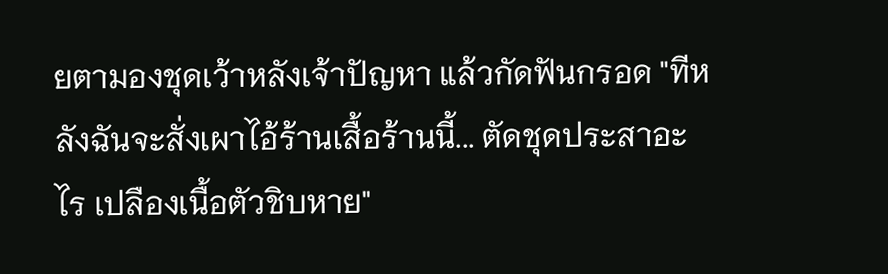ยตามองชุดเว้าหลังเจ้าปัญหา แล้วกัดฟันกรอด "ทีหลังฉันจะสั่งเผาไอ้ร้านเสื้อร้านนี้... ตัดชุดประสาอะไร เปลืองเนื้อตัวชิบหาย"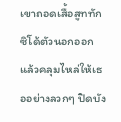เขาถอดเสื้อสูททักซิโด้ตัวนอกออก แล้วคลุมไหล่ให้เธออย่างลวกๆ ปิดบัง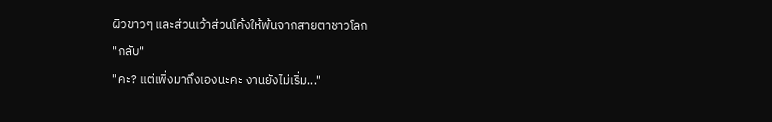ผิวขาวๆ และส่วนเว้าส่วนโค้งให้พ้นจากสายตาชาวโลก
"กลับ"
"คะ? แต่เพิ่งมาถึงเองนะคะ งานยังไม่เริ่ม..."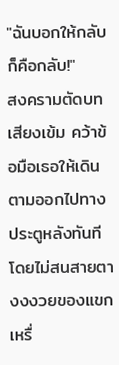"ฉันบอกให้กลับก็คือกลับ!"
สงครามตัดบทเสียงเข้ม คว้าข้อมือเธอให้เดินตามออกไปทางประตูหลังทันที โดยไม่สนสายตางงงวยของแขกเหรื่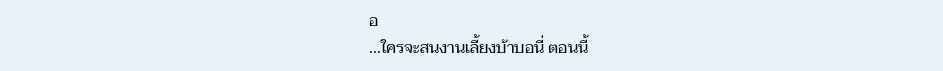อ
...ใครจะสนงานเลี้ยงบ้าบอนี่ ตอนนี้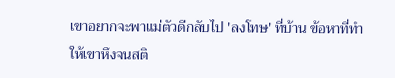เขาอยากจะพาแม่ตัวดีกลับไป 'ลงโทษ' ที่บ้าน ข้อหาที่ทำให้เขาหึงจนสติ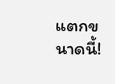แตกขนาดนี้!